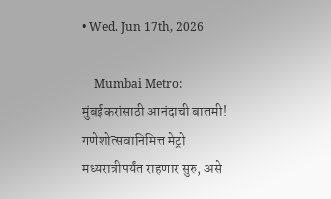• Wed. Jun 17th, 2026

    Mumbai Metro: मुंबईकरांसाठी आनंदाची बातमी! गणेशोत्सवानिमित्त मेट्रो मध्यरात्रीपर्यंत राहणार सुरु, असे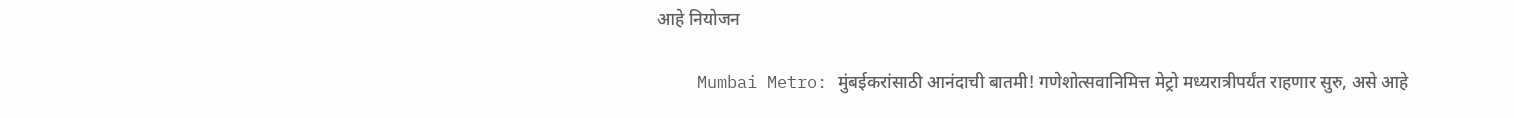आहे नियोजन

    Mumbai Metro: मुंबईकरांसाठी आनंदाची बातमी! गणेशोत्सवानिमित्त मेट्रो मध्यरात्रीपर्यंत राहणार सुरु, असे आहे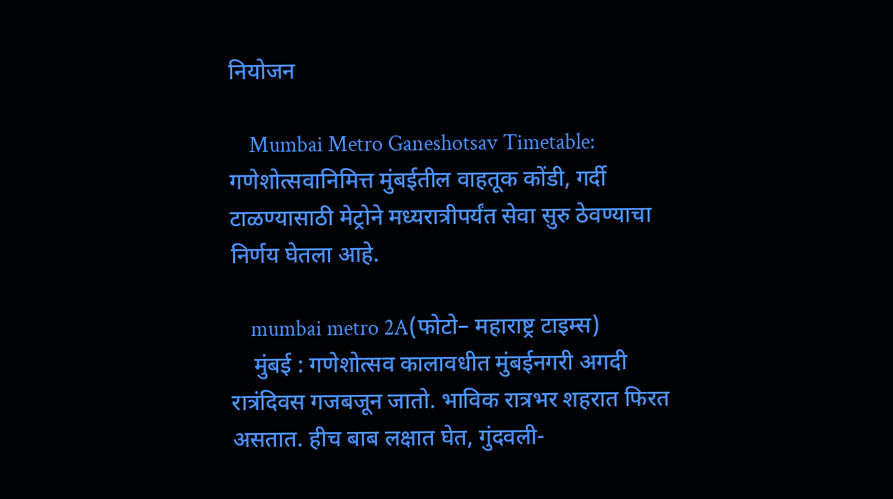नियोजन

    Mumbai Metro Ganeshotsav Timetable: गणेशोत्सवानिमित्त मुंबईतील वाहतूक कोंडी, गर्दी टाळण्यासाठी मेट्रोने मध्यरात्रीपर्यंत सेवा सुरु ठेवण्याचा निर्णय घेतला आहे.

    mumbai metro 2A(फोटो– महाराष्ट्र टाइम्स)
    मुंबई : गणेशोत्सव कालावधीत मुंबईनगरी अगदी रात्रंदिवस गजबजून जातो. भाविक रात्रभर शहरात फिरत असतात. हीच बाब लक्षात घेत, गुंदवली-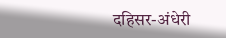दहिसर-अंधेरी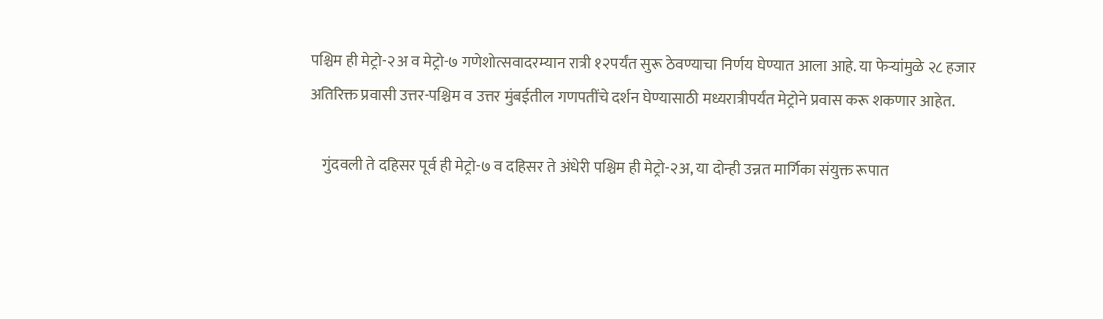पश्चिम ही मेट्रो-२अ व मेट्रो-७ गणेशोत्सवादरम्यान रात्री १२पर्यंत सुरू ठेवण्याचा निर्णय घेण्यात आला आहे. या फेऱ्यांमुळे २८ हजार अतिरिक्त प्रवासी उत्तर-पश्चिम व उत्तर मुंबईतील गणपतींचे दर्शन घेण्यासाठी मध्यरात्रीपर्यंत मेट्रोने प्रवास करू शकणार आहेत.

    गुंदवली ते दहिसर पूर्व ही मेट्रो-७ व दहिसर ते अंधेरी पश्चिम ही मेट्रो-२अ, या दोन्ही उन्नत मार्गिका संयुक्त रूपात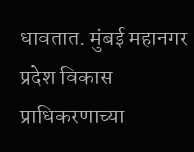धावतात. मुंबई महानगर प्रदेश विकास प्राधिकरणाच्या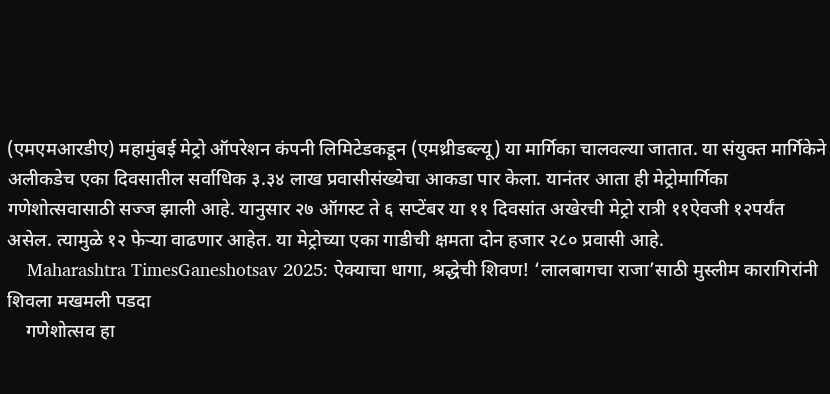(एमएमआरडीए) महामुंबई मेट्रो ऑपरेशन कंपनी लिमिटेडकडून (एमथ्रीडब्ल्यू) या मार्गिका चालवल्या जातात. या संयुक्त मार्गिकेने अलीकडेच एका दिवसातील सर्वाधिक ३.३४ लाख प्रवासीसंख्येचा आकडा पार केला. यानंतर आता ही मेट्रोमार्गिका गणेशोत्सवासाठी सज्ज झाली आहे. यानुसार २७ ऑगस्ट ते ६ सप्टेंबर या ११ दिवसांत अखेरची मेट्रो रात्री ११ऐवजी १२पर्यंत असेल. त्यामुळे १२ फेऱ्या वाढणार आहेत. या मेट्रोच्या एका गाडीची क्षमता दोन हजार २८० प्रवासी आहे.
    Maharashtra TimesGaneshotsav 2025: ऐक्याचा धागा, श्रद्धेची शिवण! ‘लालबागचा राजा’साठी मुस्लीम कारागिरांनी शिवला मखमली पडदा
    गणेशोत्सव हा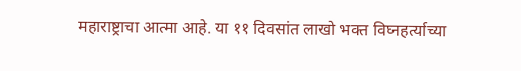महाराष्ट्राचा आत्मा आहे. या ११ दिवसांत लाखो भक्त विघ्नहर्त्याच्या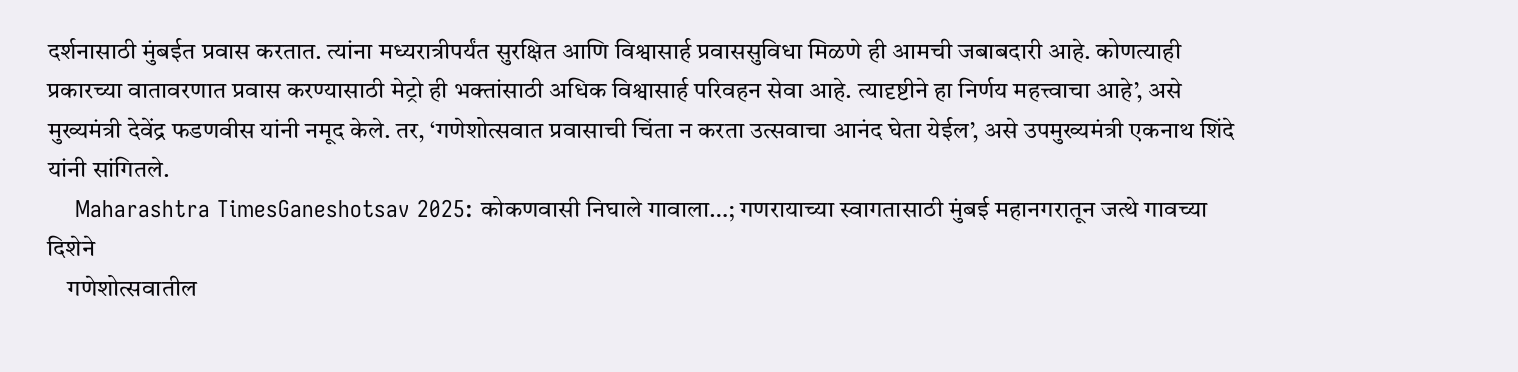दर्शनासाठी मुंबईत प्रवास करतात. त्यांना मध्यरात्रीपर्यंत सुरक्षित आणि विश्वासार्ह प्रवाससुविधा मिळणे ही आमची जबाबदारी आहे. कोणत्याही प्रकारच्या वातावरणात प्रवास करण्यासाठी मेट्रो ही भक्तांसाठी अधिक विश्वासार्ह परिवहन सेवा आहे. त्यादृष्टीने हा निर्णय महत्त्वाचा आहे’, असे मुख्यमंत्री देवेंद्र फडणवीस यांनी नमूद केले. तर, ‘गणेशोत्सवात प्रवासाची चिंता न करता उत्सवाचा आनंद घेता येईल’, असे उपमुख्यमंत्री एकनाथ शिंदे यांनी सांगितले.
    Maharashtra TimesGaneshotsav 2025: कोकणवासी निघाले गावाला…; गणरायाच्या स्वागतासाठी मुंबई महानगरातून जत्थे गावच्या दिशेने
    गणेशोत्सवातील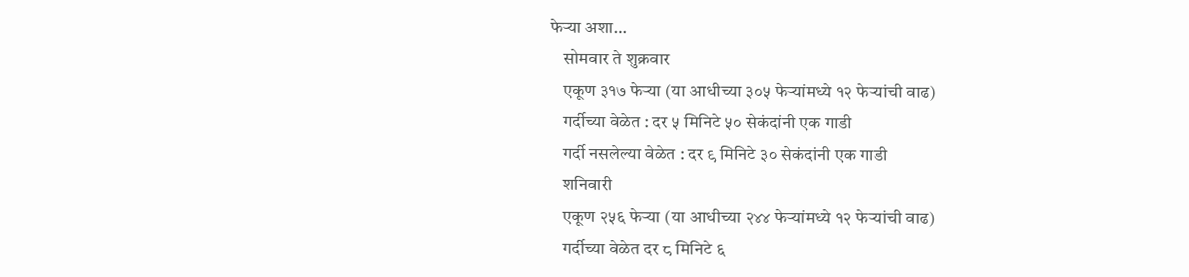फेऱ्या अशा…
    सोमवार ते शुक्रवार
    एकूण ३१७ फेऱ्या (या आधीच्या ३०५ फेऱ्यांमध्ये १२ फेऱ्यांची वाढ)
    गर्दीच्या वेळेत : दर ५ मिनिटे ५० सेकंदांनी एक गाडी
    गर्दी नसलेल्या वेळेत : दर ९ मिनिटे ३० सेकंदांनी एक गाडी
    शनिवारी
    एकूण २५६ फेऱ्या (या आधीच्या २४४ फेऱ्यांमध्ये १२ फेऱ्यांची वाढ)
    गर्दीच्या वेळेत दर ८ मिनिटे ६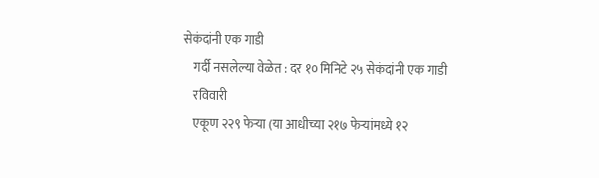सेकंदांनी एक गाडी
    गर्दी नसलेल्या वेळेत : दर १० मिनिटे २५ सेकंदांनी एक गाडी
    रविवारी
    एकूण २२९ फेऱ्या (या आधीच्या २१७ फेऱ्यांमध्ये १२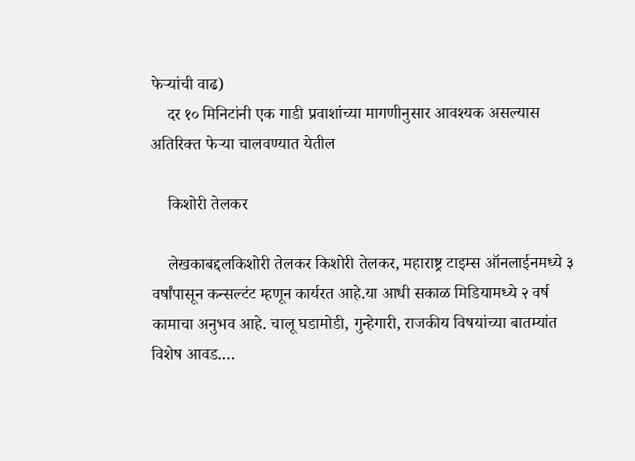फेऱ्यांची वाढ)
    दर १० मिनिटांनी एक गाडी प्रवाशांच्या मागणीनुसार आवश्यक असल्यास अतिरिक्त फेऱ्या चालवण्यात येतील

    किशोरी तेलकर

    लेखकाबद्दलकिशोरी तेलकर किशोरी तेलकर, महाराष्ट्र टाइम्स ऑनलाईनमध्ये ३ वर्षांपासून कन्सल्टंट म्हणून कार्यरत आहे.या आधी सकाळ मिडियामध्ये २ वर्ष कामाचा अनुभव आहे. चालू घडामोडी, गुन्हेगारी, राजकीय विषयांच्या बातम्यांत विशेष आवड.…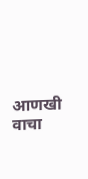आणखी वाचा